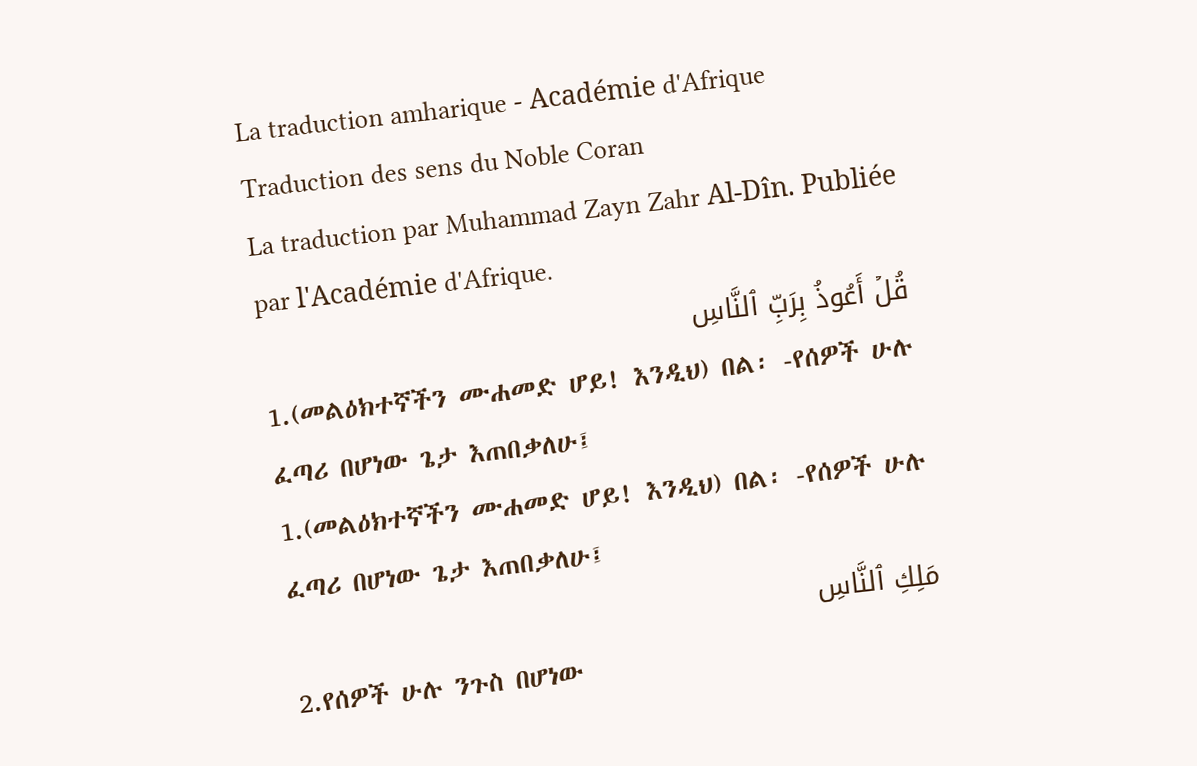La traduction amharique - Académie d'Afrique
Traduction des sens du Noble Coran
La traduction par Muhammad Zayn Zahr Al-Dîn. Publiée par l'Académie d'Afrique.
قُلۡ أَعُوذُ بِرَبِّ ٱلنَّاسِ
1.(መልዕክተኛችን ሙሐመድ ሆይ! እንዲህ) በል፡ -የሰዎች ሁሉ ፈጣሪ በሆነው ጌታ እጠበቃለሁ፤
1.(መልዕክተኛችን ሙሐመድ ሆይ! እንዲህ) በል፡ -የሰዎች ሁሉ ፈጣሪ በሆነው ጌታ እጠበቃለሁ፤
مَلِكِ ٱلنَّاسِ
2.የሰዎች ሁሉ ንጉስ በሆነው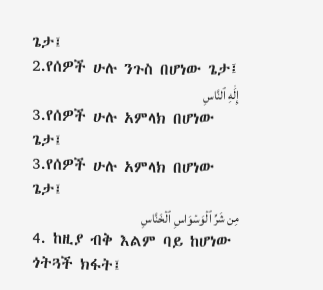ጌታ፤
2.የሰዎች ሁሉ ንጉስ በሆነው ጌታ፤
إِلَٰهِ ٱلنَّاسِ
3.የሰዎች ሁሉ አምላክ በሆነው ጌታ፤
3.የሰዎች ሁሉ አምላክ በሆነው ጌታ፤
مِن شَرِّ ٱلۡوَسۡوَاسِ ٱلۡخَنَّاسِ
4. ከዚያ ብቅ እልም ባይ ከሆነው ጎትጓች ክፋት፤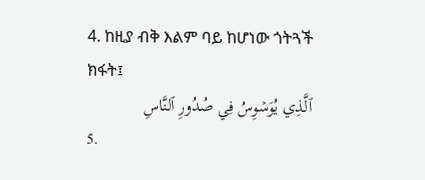4. ከዚያ ብቅ እልም ባይ ከሆነው ጎትጓች ክፋት፤
ٱلَّذِي يُوَسۡوِسُ فِي صُدُورِ ٱلنَّاسِ
5.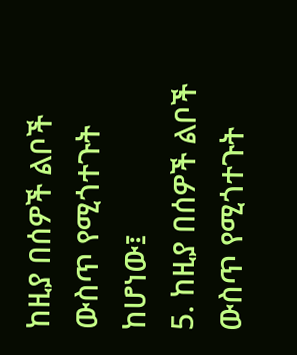ከዚያ በሰዎች ልቦች ውስጥ የሚጎተጉት ከሆነው፤
5. ከዚያ በሰዎች ልቦች ውስጥ የሚጎተጉት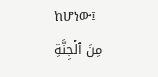ከሆነው፤
مِنَ ٱلۡجِنَّةِ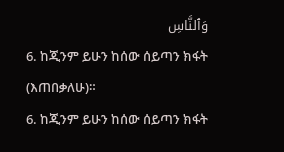وَٱلنَّاسِ
6. ከጂንም ይሁን ከሰው ሰይጣን ክፋት (እጠበቃለሁ)።
6. ከጂንም ይሁን ከሰው ሰይጣን ክፋት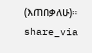(እጠበቃለሁ)።
share_via